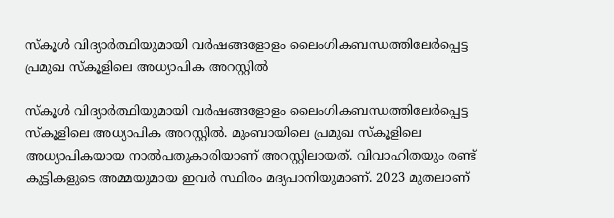സ്കൂൾ വിദ്യാർത്ഥിയുമായി വർഷങ്ങളോളം ലൈംഗികബന്ധത്തിലേർപ്പെട്ട പ്രമുഖ സ്കൂളിലെ അധ്യാപിക അറസ്റ്റിൽ

സ്കൂൾ വിദ്യാർത്ഥിയുമായി വർഷങ്ങളോളം ലൈംഗികബന്ധത്തിലേർപ്പെട്ട സ്കൂളിലെ അധ്യാപിക അറസ്റ്റിൽ. മുംബായിലെ പ്രമുഖ സ്കൂളിലെ അധ്യാപികയായ നാൽപതുകാരിയാണ് അറസ്റ്റിലായത്. വിവാഹിതയും രണ്ട് കുട്ടികളുടെ അമ്മയുമായ ഇവർ സ്ഥിരം മദ്യപാനിയുമാണ്. 2023 മുതലാണ്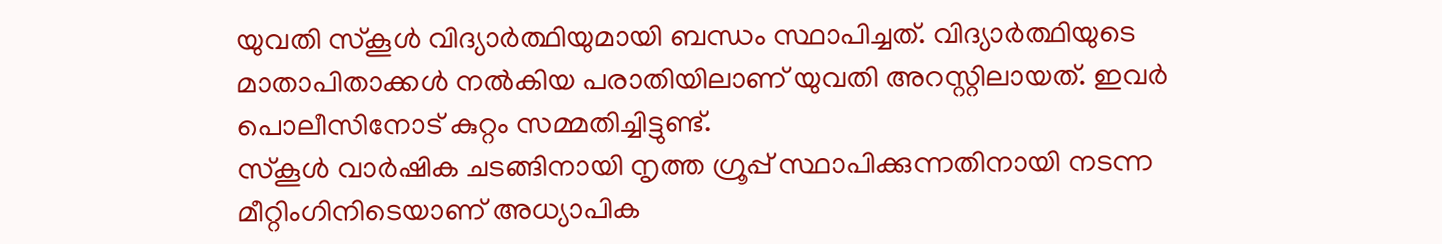യുവതി സ്കൂൾ വിദ്യാർത്ഥിയുമായി ബന്ധം സ്ഥാപിച്ചത്. വിദ്യാർത്ഥിയുടെ മാതാപിതാക്കൾ നൽകിയ പരാതിയിലാണ് യുവതി അറസ്റ്റിലായത്. ഇവർ പൊലീസിനോട് കുറ്റം സമ്മതിച്ചിട്ടുണ്ട്.
സ്കൂൾ വാർഷിക ചടങ്ങിനായി നൃത്ത ഗ്രൂപ്പ് സ്ഥാപിക്കുന്നതിനായി നടന്ന മീറ്റിംഗിനിടെയാണ് അധ്യാപിക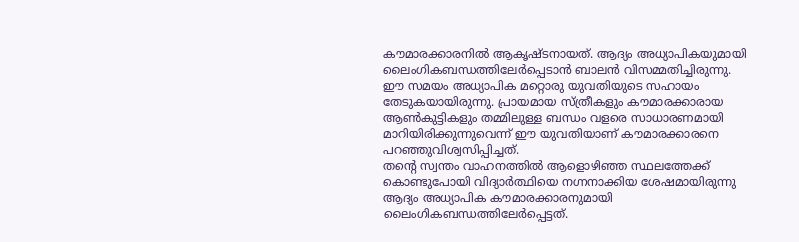കൗമാരക്കാരനിൽ ആകൃഷ്ടനായത്. ആദ്യം അധ്യാപികയുമായി ലൈംഗികബന്ധത്തിലേർപ്പെടാൻ ബാലൻ വിസമ്മതിച്ചിരുന്നു. ഈ സമയം അധ്യാപിക മറ്റൊരു യുവതിയുടെ സഹായം തേടുകയായിരുന്നു. പ്രായമായ സ്ത്രീകളും കൗമാരക്കാരായ ആൺകുട്ടികളും തമ്മിലുള്ള ബന്ധം വളരെ സാധാരണമായി മാറിയിരിക്കുന്നുവെന്ന് ഈ യുവതിയാണ് കൗമാരക്കാരനെ പറഞ്ഞുവിശ്വസിപ്പിച്ചത്.
തന്റെ സ്വന്തം വാഹനത്തിൽ ആളൊഴിഞ്ഞ സ്ഥലത്തേക്ക് കൊണ്ടുപോയി വിദ്യാർത്ഥിയെ നഗ്നനാക്കിയ ശേഷമായിരുന്നു ആദ്യം അധ്യാപിക കൗമാരക്കാരനുമായി ലൈംഗികബന്ധത്തിലേർപ്പെട്ടത്.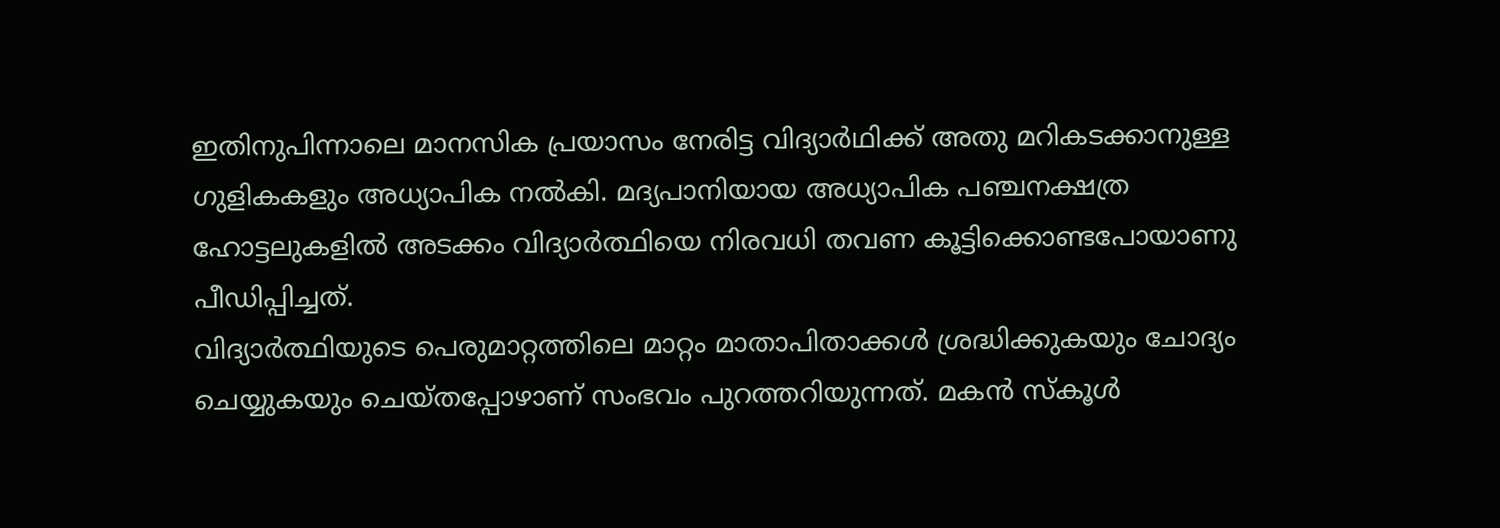ഇതിനുപിന്നാലെ മാനസിക പ്രയാസം നേരിട്ട വിദ്യാർഥിക്ക് അതു മറികടക്കാനുള്ള ഗുളികകളും അധ്യാപിക നൽകി. മദ്യപാനിയായ അധ്യാപിക പഞ്ചനക്ഷത്ര ഹോട്ടലുകളിൽ അടക്കം വിദ്യാർത്ഥിയെ നിരവധി തവണ കൂട്ടിക്കൊണ്ടപോയാണു പീഡിപ്പിച്ചത്.
വിദ്യാർത്ഥിയുടെ പെരുമാറ്റത്തിലെ മാറ്റം മാതാപിതാക്കൾ ശ്രദ്ധിക്കുകയും ചോദ്യം ചെയ്യുകയും ചെയ്തപ്പോഴാണ് സംഭവം പുറത്തറിയുന്നത്. മകൻ സ്കൂൾ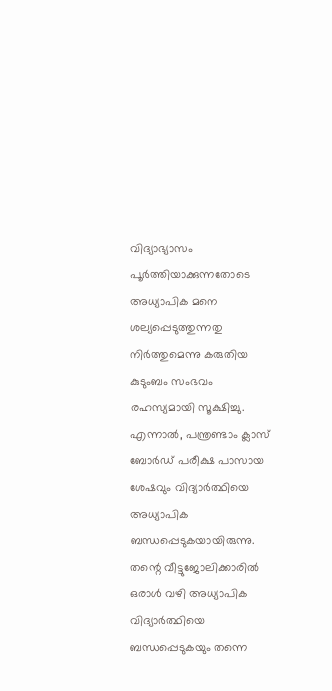വിദ്യാഭ്യാസം പൂർത്തിയാക്കുന്നതോടെ അധ്യാപിക മനെ ശല്യപ്പെടുത്തുന്നതു നിർത്തുമെന്നു കരുതിയ കുടുംബം സംഭവം രഹസ്യമായി സൂക്ഷിച്ചു. എന്നാൽ, പന്ത്രണ്ടാം ക്ലാസ് ബോർഡ് പരീക്ഷ പാസായ ശേഷവും വിദ്യാർത്ഥിയെ അധ്യാപിക ബന്ധപ്പെടുകയായിരുന്നു.
തന്റെ വീട്ടുജോലിക്കാരിൽ ഒരാൾ വഴി അധ്യാപിക വിദ്യാർത്ഥിയെ ബന്ധപ്പെടുകയും തന്നെ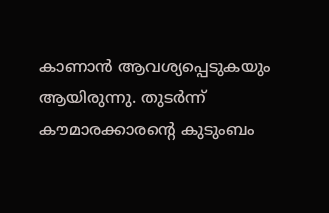കാണാൻ ആവശ്യപ്പെടുകയും ആയിരുന്നു. തുടർന്ന് കൗമാരക്കാരന്റെ കുടുംബം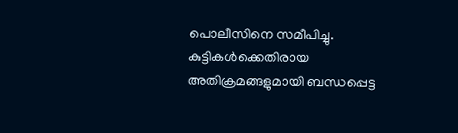പൊലീസിനെ സമീപിച്ചു. കുട്ടികൾക്കെതിരായ അതിക്രമങ്ങളുമായി ബന്ധപ്പെട്ട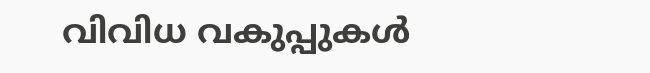വിവിധ വകുപ്പുകൾ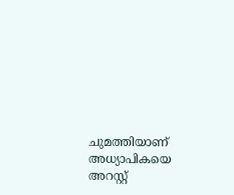ചുമത്തിയാണ് അധ്യാപികയെ അറസ്റ്റ്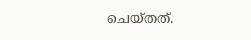ചെയ്തത്.